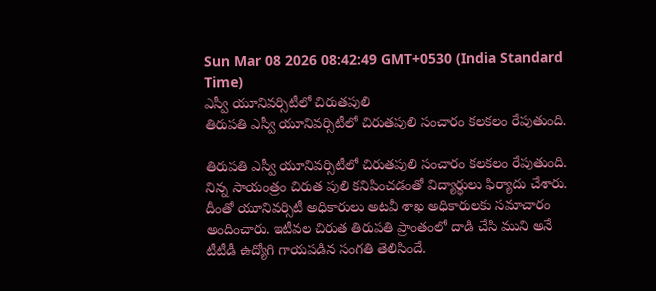Sun Mar 08 2026 08:42:49 GMT+0530 (India Standard Time)
ఎస్వీ యూనివర్సిటీలో చిరుతపులి
తిరుపతి ఎస్వీ యూనివర్సిటీలో చిరుతపులి సంచారం కలకలం రేపుతుంది.

తిరుపతి ఎస్వీ యూనివర్సిటీలో చిరుతపులి సంచారం కలకలం రేపుతుంది. నిన్న సాయంత్రం చిరుత పులి కనిపించడంతో విద్యార్థులు ఫిర్యాదు చేశారు. దీంతో యూనివర్సిటీ అధికారులు అటవీ శాఖ అధికారులకు సమాచారం అందించారు. ఇటీవల చిరుత తిరుపతి ప్రాంతంలో దాడి చేసి ముని అనే టీటీడీ ఉద్యోగి గాయపడిన సంగతి తెలిసిందే.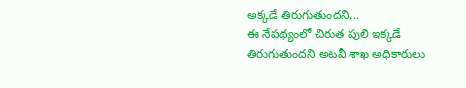అక్కడే తిరుగుతుందని...
ఈ నేపథ్యంలో చిరుత పులి ఇక్కడే తిరుగుతుందని అటవీ శాఖ అధికారులు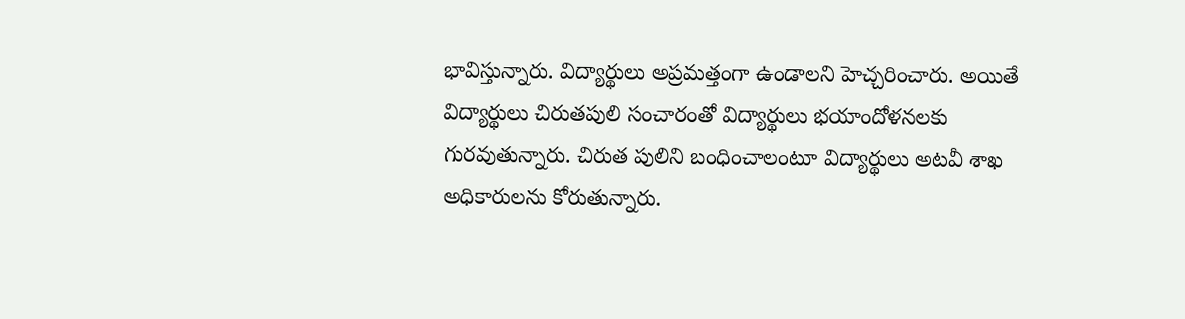భావిస్తున్నారు. విద్యార్థులు అప్రమత్తంగా ఉండాలని హెచ్చరించారు. అయితే విద్యార్థులు చిరుతపులి సంచారంతో విద్యార్థులు భయాందోళనలకు గురవుతున్నారు. చిరుత పులిని బంధించాలంటూ విద్యార్థులు అటవీ శాఖ అధికారులను కోరుతున్నారు.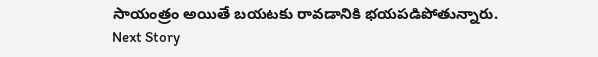సాయంత్రం అయితే బయటకు రావడానికి భయపడిపోతున్నారు.
Next Story